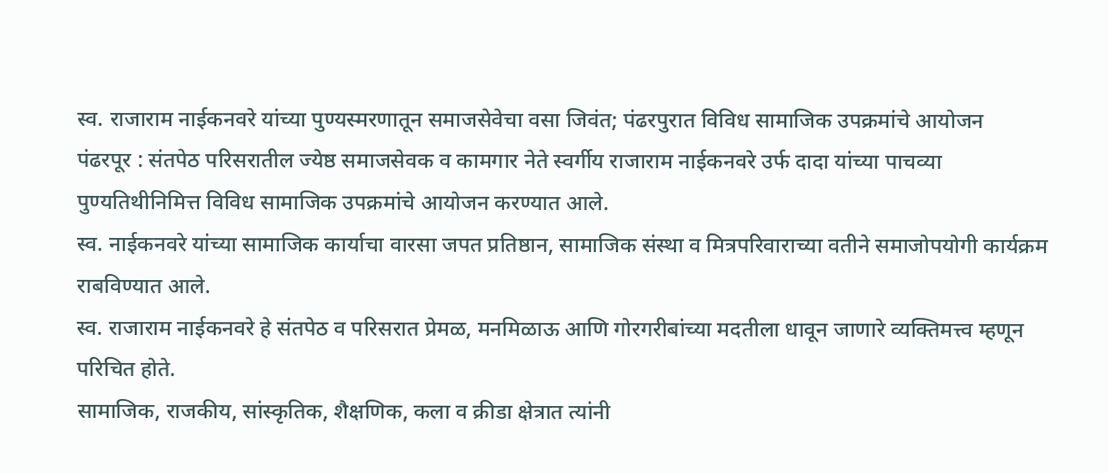स्व. राजाराम नाईकनवरे यांच्या पुण्यस्मरणातून समाजसेवेचा वसा जिवंत; पंढरपुरात विविध सामाजिक उपक्रमांचे आयोजन
पंढरपूर : संतपेठ परिसरातील ज्येष्ठ समाजसेवक व कामगार नेते स्वर्गीय राजाराम नाईकनवरे उर्फ दादा यांच्या पाचव्या पुण्यतिथीनिमित्त विविध सामाजिक उपक्रमांचे आयोजन करण्यात आले.
स्व. नाईकनवरे यांच्या सामाजिक कार्याचा वारसा जपत प्रतिष्ठान, सामाजिक संस्था व मित्रपरिवाराच्या वतीने समाजोपयोगी कार्यक्रम राबविण्यात आले.
स्व. राजाराम नाईकनवरे हे संतपेठ व परिसरात प्रेमळ, मनमिळाऊ आणि गोरगरीबांच्या मदतीला धावून जाणारे व्यक्तिमत्त्व म्हणून परिचित होते.
सामाजिक, राजकीय, सांस्कृतिक, शैक्षणिक, कला व क्रीडा क्षेत्रात त्यांनी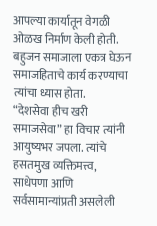आपल्या कार्यातून वेगळी ओळख निर्माण केली होती. बहुजन समाजाला एकत्र घेऊन समाजहिताचे कार्य करण्याचा त्यांचा ध्यास होता.
“देशसेवा हीच खरी समाजसेवा” हा विचार त्यांनी आयुष्यभर जपला. त्यांचे हसतमुख व्यक्तिमत्त्व, साधेपणा आणि सर्वसामान्यांप्रती असलेली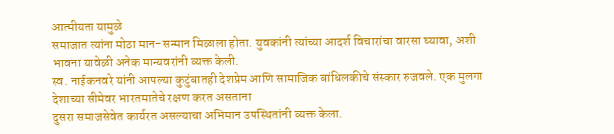आत्मीयता यामुळे
समाजात त्यांना मोठा मान-सन्मान मिळाला होता. युवकांनी त्यांच्या आदर्श विचारांचा वारसा घ्यावा, अशी भावना यावेळी अनेक मान्यवरांनी व्यक्त केली.
स्व. नाईकनवरे यांनी आपल्या कुटुंबातही देशप्रेम आणि सामाजिक बांधिलकीचे संस्कार रुजवले. एक मुलगा देशाच्या सीमेवर भारतमातेचे रक्षण करत असताना
दुसरा समाजसेवेत कार्यरत असल्याचा अभिमान उपस्थितांनी व्यक्त केला.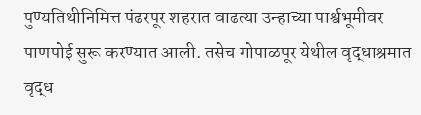पुण्यतिथीनिमित्त पंढरपूर शहरात वाढत्या उन्हाच्या पार्श्वभूमीवर पाणपोई सुरू करण्यात आली. तसेच गोपाळपूर येथील वृद्धाश्रमात वृद्ध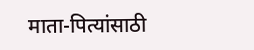माता-पित्यांसाठी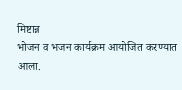मिष्टान्न
भोजन व भजन कार्यक्रम आयोजित करण्यात आला.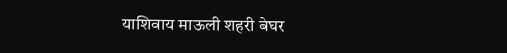याशिवाय माऊली शहरी बेघर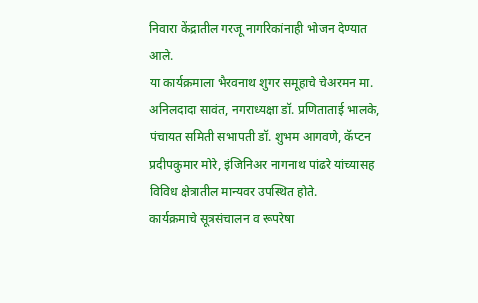निवारा केंद्रातील गरजू नागरिकांनाही भोजन देण्यात आले.
या कार्यक्रमाला भैरवनाथ शुगर समूहाचे चेअरमन मा. अनिलदादा सावंत, नगराध्यक्षा डॉ. प्रणिताताई भालके,
पंचायत समिती सभापती डॉ. शुभम आगवणे, कॅप्टन प्रदीपकुमार मोरे, इंजिनिअर नागनाथ पांढरे यांच्यासह विविध क्षेत्रातील मान्यवर उपस्थित होते.
कार्यक्रमाचे सूत्रसंचालन व रूपरेषा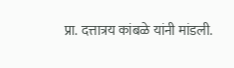प्रा. दत्तात्रय कांबळे यांनी मांडली.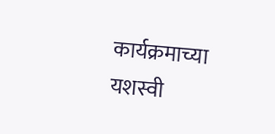कार्यक्रमाच्या यशस्वी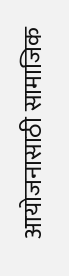आयोजनासाठी सामाजिक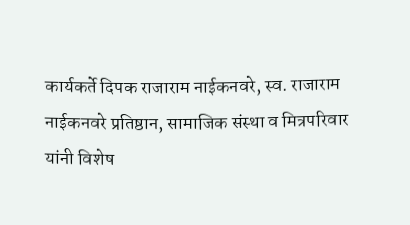कार्यकर्ते दिपक राजाराम नाईकनवरे, स्व. राजाराम नाईकनवरे प्रतिष्ठान, सामाजिक संस्था व मित्रपरिवार यांनी विशेष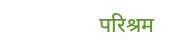परिश्रम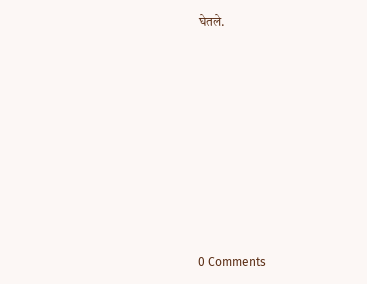घेतले.











0 Comments